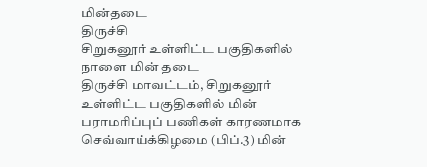மின்தடை
திருச்சி
சிறுகனூர் உள்ளிட்ட பகுதிகளில் நாளை மின் தடை
திருச்சி மாவட்டம், சிறுகனூர் உள்ளிட்ட பகுதிகளில் மின் பராமரிப்புப் பணிகள் காரணமாக செவ்வாய்க்கிழமை (பிப்.3) மின்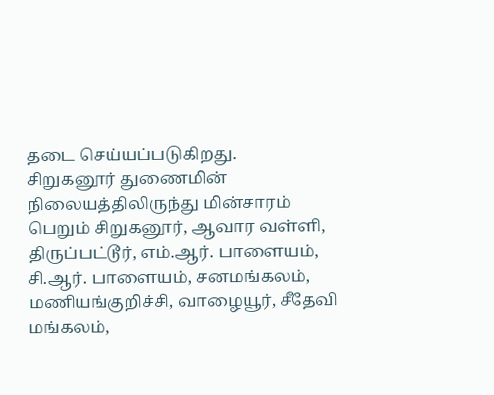தடை செய்யப்படுகிறது.
சிறுகனூர் துணைமின் நிலையத்திலிருந்து மின்சாரம் பெறும் சிறுகனூர், ஆவார வள்ளி, திருப்பட்டூர், எம்.ஆர். பாளையம், சி.ஆர். பாளையம், சனமங்கலம், மணியங்குறிச்சி, வாழையூர், சீதேவி மங்கலம்,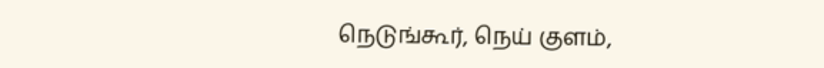நெடுங்கூர், நெய் குளம்,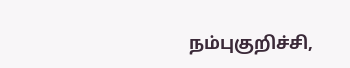நம்புகுறிச்சி,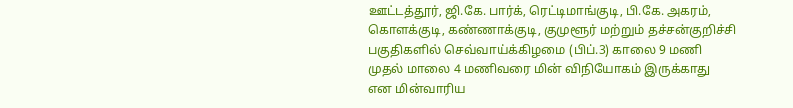ஊட்டத்தூர், ஜி.கே. பார்க், ரெட்டிமாங்குடி, பி.கே. அகரம், கொளக்குடி, கண்ணாக்குடி, குமுளூர் மற்றும் தச்சன்குறிச்சி பகுதிகளில் செவ்வாய்க்கிழமை (பிப்.3) காலை 9 மணி முதல் மாலை 4 மணிவரை மின் விநியோகம் இருக்காது என மின்வாரிய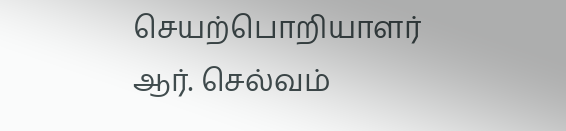செயற்பொறியாளர் ஆர். செல்வம்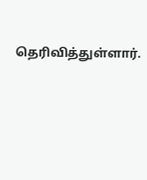தெரிவித்துள்ளார்.